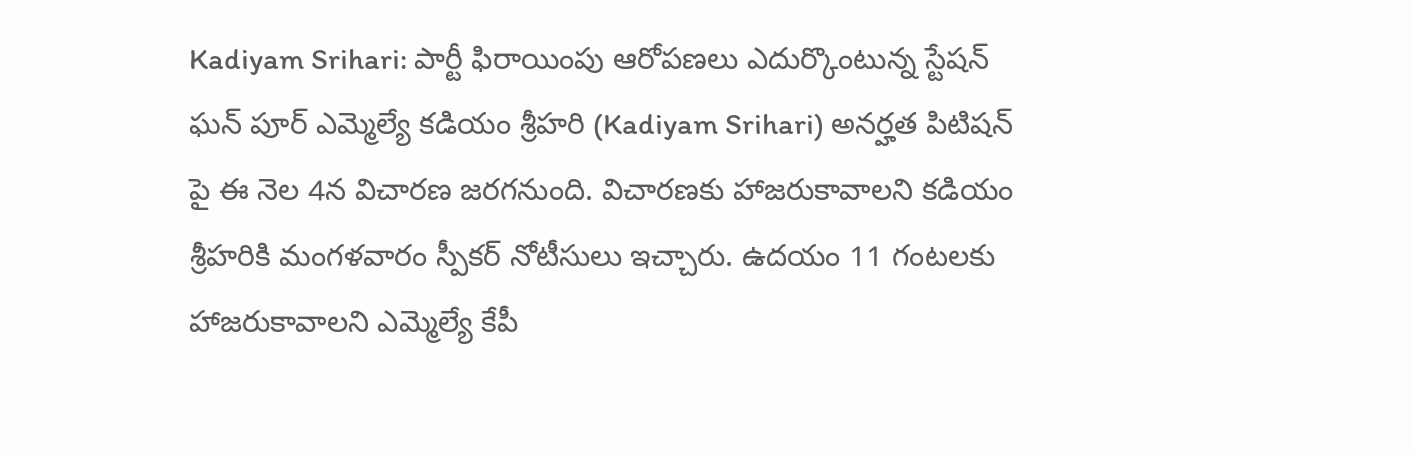Kadiyam Srihari: పార్టీ ఫిరాయింపు ఆరోపణలు ఎదుర్కొంటున్న స్టేషన్ ఘన్ పూర్ ఎమ్మెల్యే కడియం శ్రీహరి (Kadiyam Srihari) అనర్హత పిటిషన్ పై ఈ నెల 4న విచారణ జరగనుంది. విచారణకు హాజరుకావాలని కడియం శ్రీహరికి మంగళవారం స్పీకర్ నోటీసులు ఇచ్చారు. ఉదయం 11 గంటలకు హాజరుకావాలని ఎమ్మెల్యే కేపీ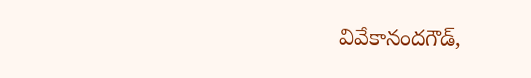వివేకానందగౌడ్,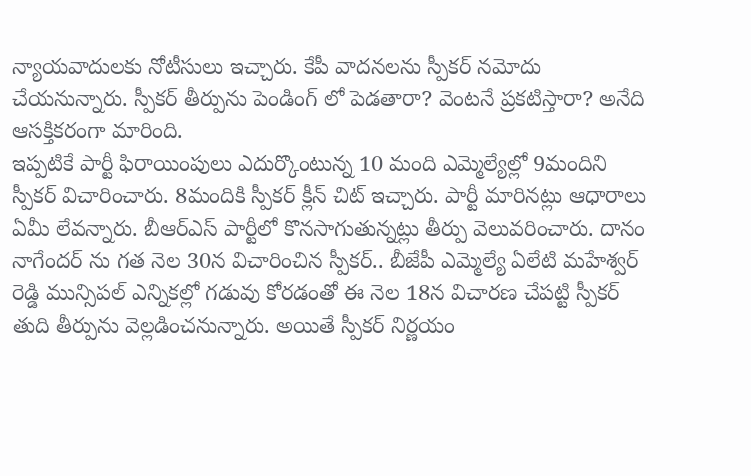న్యాయవాదులకు నోటీసులు ఇచ్చారు. కేపీ వాదనలను స్పీకర్ నమోదు చేయనున్నారు. స్పీకర్ తీర్పును పెండింగ్ లో పెడతారా? వెంటనే ప్రకటిస్తారా? అనేది ఆసక్తికరంగా మారింది.
ఇప్పటికే పార్టీ ఫిరాయింపులు ఎదుర్కొంటున్న 10 మంది ఎమ్మెల్యేల్లో 9మందిని స్పీకర్ విచారించారు. 8మందికి స్పీకర్ క్లీన్ చిట్ ఇచ్చారు. పార్టీ మారినట్లు ఆధారాలు ఏమీ లేవన్నారు. బీఆర్ఎస్ పార్టీలో కొనసాగుతున్నట్లు తీర్పు వెలువరించారు. దానం నాగేందర్ ను గత నెల 30న విచారించిన స్పీకర్.. బీజేపీ ఎమ్మెల్యే ఏలేటి మహేశ్వర్ రెడ్డి మున్సిపల్ ఎన్నికల్లో గడువు కోరడంతో ఈ నెల 18న విచారణ చేపట్టి స్పీకర్ తుది తీర్పును వెల్లడించనున్నారు. అయితే స్పీకర్ నిర్ణయం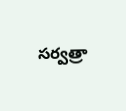సర్వత్రా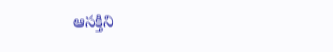ఆసక్తిని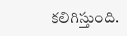కలిగిస్తుంది.